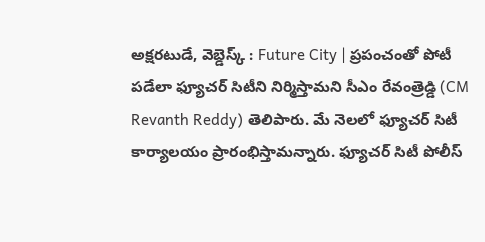అక్షరటుడే, వెబ్డెస్క్ : Future City | ప్రపంచంతో పోటీ పడేలా ఫ్యూచర్ సిటీని నిర్మిస్తామని సీఎం రేవంత్రెడ్డి (CM Revanth Reddy) తెలిపారు. మే నెలలో ఫ్యూచర్ సిటీ కార్యాలయం ప్రారంభిస్తామన్నారు. ఫ్యూచర్ సిటీ పోలీస్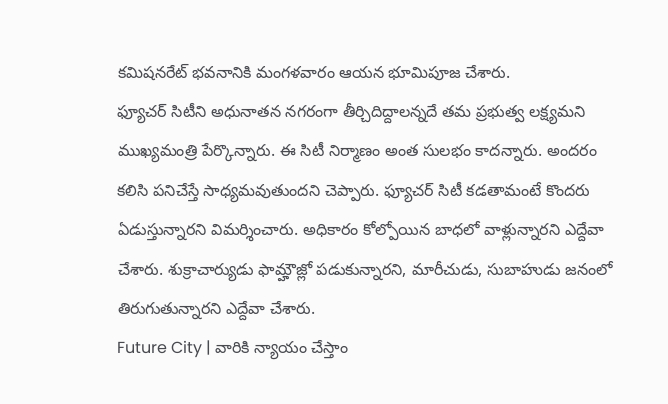కమిషనరేట్ భవనానికి మంగళవారం ఆయన భూమిపూజ చేశారు.
ఫ్యూచర్ సిటీని అధునాతన నగరంగా తీర్చిదిద్దాలన్నదే తమ ప్రభుత్వ లక్ష్యమని ముఖ్యమంత్రి పేర్కొన్నారు. ఈ సిటీ నిర్మాణం అంత సులభం కాదన్నారు. అందరం కలిసి పనిచేస్తే సాధ్యమవుతుందని చెప్పారు. ఫ్యూచర్ సిటీ కడతామంటే కొందరు ఏడుస్తున్నారని విమర్శించారు. అధికారం కోల్పోయిన బాధలో వాళ్లున్నారని ఎద్దేవా చేశారు. శుక్రాచార్యుడు ఫామ్హౌజ్లో పడుకున్నారని, మారీచుడు, సుబాహుడు జనంలో తిరుగుతున్నారని ఎద్దేవా చేశారు.
Future City | వారికి న్యాయం చేస్తాం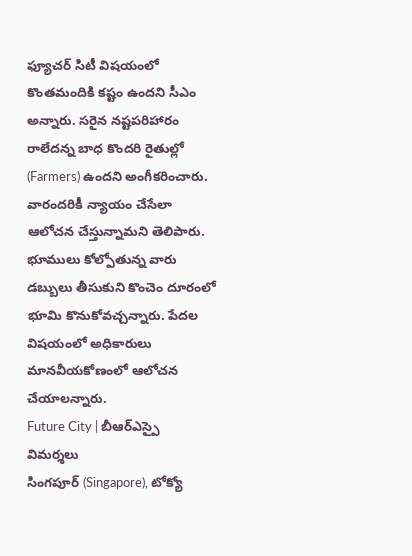ఫ్యూచర్ సిటీ విషయంలో కొంతమందికి కష్టం ఉందని సీఎం అన్నారు. సరైన నష్టపరిహారం రాలేదన్న బాధ కొందరి రైతుల్లో (Farmers) ఉందని అంగీకరించారు. వారందరికీ న్యాయం చేసేలా ఆలోచన చేస్తున్నామని తెలిపారు. భూములు కోల్పోతున్న వారు డబ్బులు తీసుకుని కొంచెం దూరంలో భూమి కొనుకోవచ్చన్నారు. పేదల విషయంలో అధికారులు మానవీయకోణంలో ఆలోచన చేయాలన్నారు.
Future City | బీఆర్ఎస్పై విమర్శలు
సింగపూర్ (Singapore), టోక్యో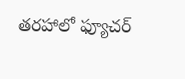తరహాలో ఫ్యూచర్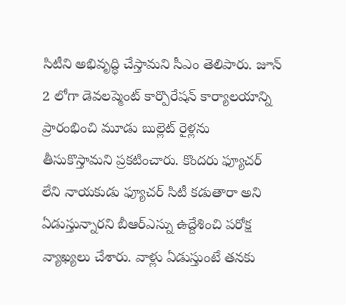సిటీని అభివృద్ధి చేస్తామని సీఎం తెలిపారు. జూన్ 2 లోగా డెవలప్మెంట్ కార్పొరేషన్ కార్యాలయాన్ని ప్రారంభించి మూడు బుల్లెట్ రైళ్లను తీసుకొస్తామని ప్రకటించారు. కొందరు ఫ్యూచర్ లేని నాయకుడు ఫ్యూచర్ సిటీ కడుతారా అని ఏడుస్తున్నారని బీఆర్ఎస్ను ఉద్దేశించి పరోక్ష వ్యాఖ్యలు చేశారు. వాళ్లు ఏడుస్తుంటే తనకు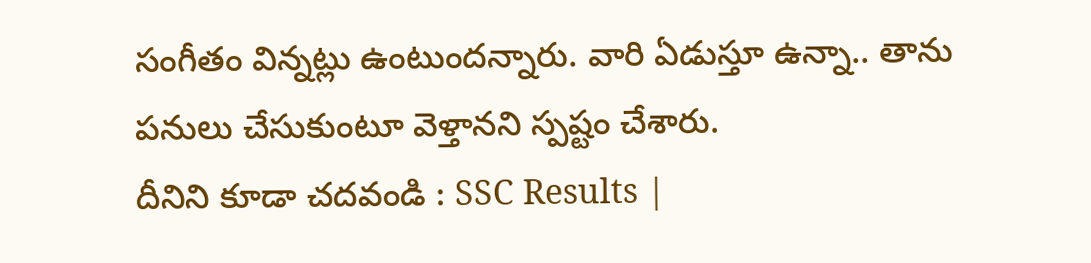సంగీతం విన్నట్లు ఉంటుందన్నారు. వారి ఏడుస్తూ ఉన్నా.. తాను పనులు చేసుకుంటూ వెళ్తానని స్పష్టం చేశారు.
దీనిని కూడా చదవండి : SSC Results |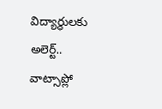విద్యార్థులకు అలెర్ట్.. వాట్సాప్లో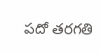పదో తరగతి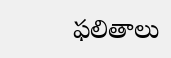ఫలితాలు